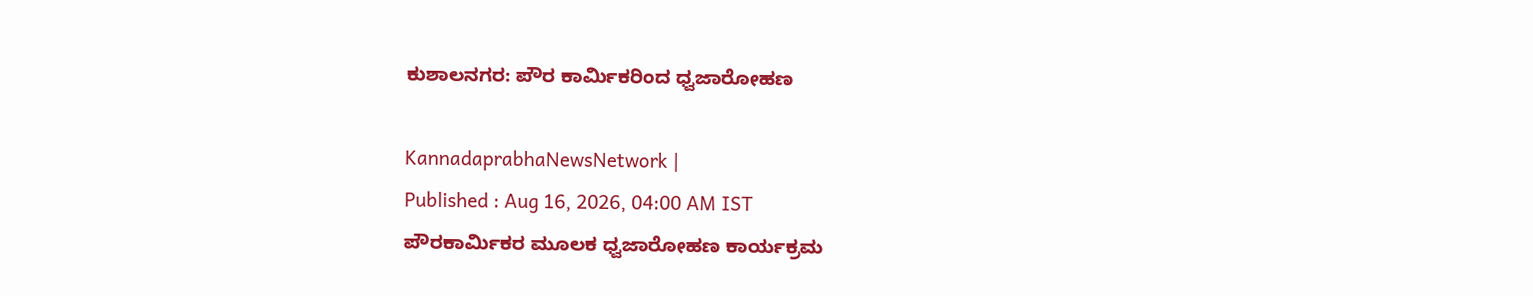ಕುಶಾಲನಗರ: ಪೌರ ಕಾರ್ಮಿಕರಿಂದ ಧ್ವಜಾರೋಹಣ

KannadaprabhaNewsNetwork |
Published : Aug 16, 2026, 04:00 AM IST
ಪೌರಕಾರ್ಮಿಕರ ಮೂಲಕ ಧ್ವಜಾರೋಹಣ ಕಾರ್ಯಕ್ರಮ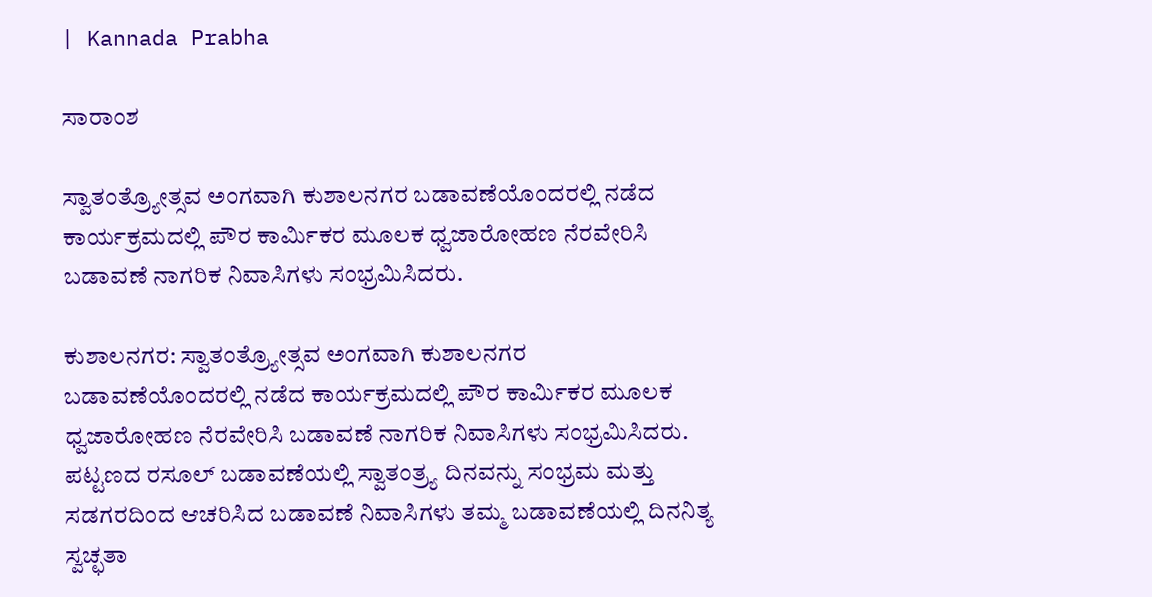| Kannada Prabha

ಸಾರಾಂಶ

ಸ್ವಾತಂತ್ರ್ಯೋತ್ಸವ ಅಂಗವಾಗಿ ಕುಶಾಲನಗರ ಬಡಾವಣೆಯೊಂದರಲ್ಲಿ ನಡೆದ ಕಾರ್ಯಕ್ರಮದಲ್ಲಿ ಪೌರ ಕಾರ್ಮಿಕರ ಮೂಲಕ ಧ್ವಜಾರೋಹಣ ನೆರವೇರಿಸಿ ಬಡಾವಣೆ ನಾಗರಿಕ ನಿವಾಸಿಗಳು ಸಂಭ್ರಮಿಸಿದರು.

ಕುಶಾಲನಗರ: ಸ್ವಾತಂತ್ರ್ಯೋತ್ಸವ ಅಂಗವಾಗಿ ಕುಶಾಲನಗರ ಬಡಾವಣೆಯೊಂದರಲ್ಲಿ ನಡೆದ ಕಾರ್ಯಕ್ರಮದಲ್ಲಿ ಪೌರ ಕಾರ್ಮಿಕರ ಮೂಲಕ ಧ್ವಜಾರೋಹಣ ನೆರವೇರಿಸಿ ಬಡಾವಣೆ ನಾಗರಿಕ ನಿವಾಸಿಗಳು ಸಂಭ್ರಮಿಸಿದರು. ಪಟ್ಟಣದ ರಸೂಲ್ ಬಡಾವಣೆಯಲ್ಲಿ ಸ್ವಾತಂತ್ರ್ಯ ದಿನವನ್ನು ಸಂಭ್ರಮ ಮತ್ತು ಸಡಗರದಿಂದ ಆಚರಿಸಿದ ಬಡಾವಣೆ ನಿವಾಸಿಗಳು ತಮ್ಮ ಬಡಾವಣೆಯಲ್ಲಿ ದಿನನಿತ್ಯ ಸ್ವಚ್ಛತಾ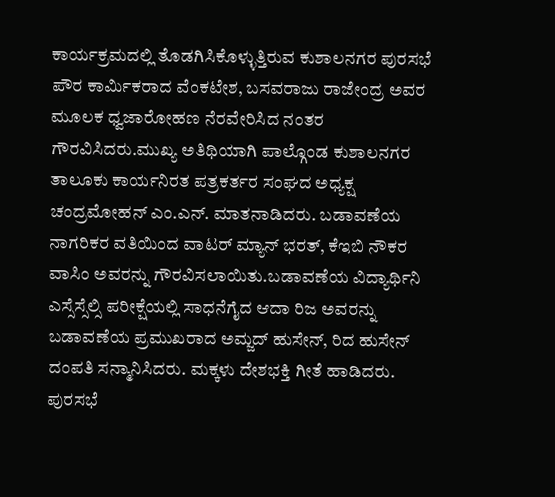ಕಾರ್ಯಕ್ರಮದಲ್ಲಿ ತೊಡಗಿಸಿಕೊಳ್ಳುತ್ತಿರುವ ಕುಶಾಲನಗರ ಪುರಸಭೆ ಪೌರ ಕಾರ್ಮಿಕರಾದ ವೆಂಕಟೇಶ, ಬಸವರಾಜು ರಾಜೇಂದ್ರ ಅವರ ಮೂಲಕ ಧ್ವಜಾರೋಹಣ ನೆರವೇರಿಸಿದ ನಂತರ ಗೌರವಿಸಿದರು.ಮುಖ್ಯ ಅತಿಥಿಯಾಗಿ ಪಾಲ್ಗೊಂಡ ಕುಶಾಲನಗರ ತಾಲೂಕು ಕಾರ್ಯನಿರತ ಪತ್ರಕರ್ತರ ಸಂಘದ ಅಧ್ಯಕ್ಷ ಚಂದ್ರಮೋಹನ್ ಎಂ.ಎನ್. ಮಾತನಾಡಿದರು. ಬಡಾವಣೆಯ ನಾಗರಿಕರ ವತಿಯಿಂದ ವಾಟರ್ ಮ್ಯಾನ್ ಭರತ್, ಕೆಇಬಿ ನೌಕರ ವಾಸಿಂ ಅವರನ್ನು ಗೌರವಿಸಲಾಯಿತು.ಬಡಾವಣೆಯ ವಿದ್ಯಾರ್ಥಿನಿ ಎಸ್ಸೆಸ್ಸೆಲ್ಸಿ ಪರೀಕ್ಷೆಯಲ್ಲಿ ಸಾಧನೆಗೈದ ಆದಾ ರಿಜ ಅವರನ್ನು ಬಡಾವಣೆಯ ಪ್ರಮುಖರಾದ ಅಮ್ಜದ್ ಹುಸೇನ್, ರಿದ ಹುಸೇನ್ ದಂಪತಿ ಸನ್ಮಾನಿಸಿದರು. ಮಕ್ಕಳು ದೇಶಭಕ್ತಿ ಗೀತೆ ಹಾಡಿದರು. ಪುರಸಭೆ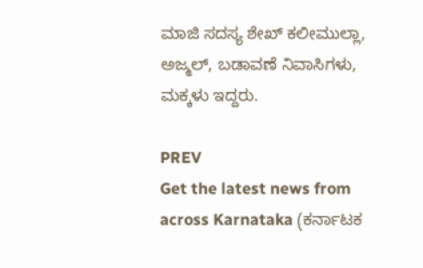ಮಾಜಿ ಸದಸ್ಯ ಶೇಖ್ ಕಲೀಮುಲ್ಲಾ, ಅಜ್ಮಲ್, ಬಡಾವಣೆ ನಿವಾಸಿಗಳು, ಮಕ್ಕಳು ಇದ್ದರು.

PREV
Get the latest news from across Karnataka (ಕರ್ನಾಟಕ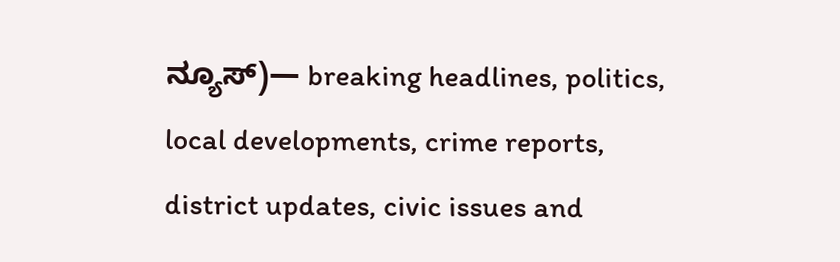ನ್ಯೂಸ್)— breaking headlines, politics, local developments, crime reports, district updates, civic issues and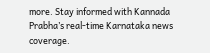more. Stay informed with Kannada Prabha’s real‑time Karnataka news coverage.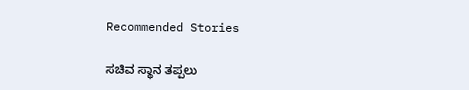Recommended Stories

ಸಚಿವ ಸ್ಥಾನ ತಪ್ಪಲು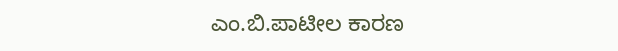ಎಂ.ಬಿ.ಪಾಟೀಲ ಕಾರಣ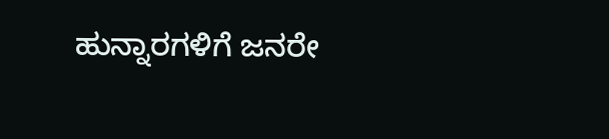ಹುನ್ನಾರಗಳಿಗೆ ಜನರೇ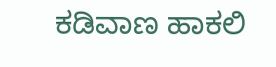ಕಡಿವಾಣ ಹಾಕಲಿ